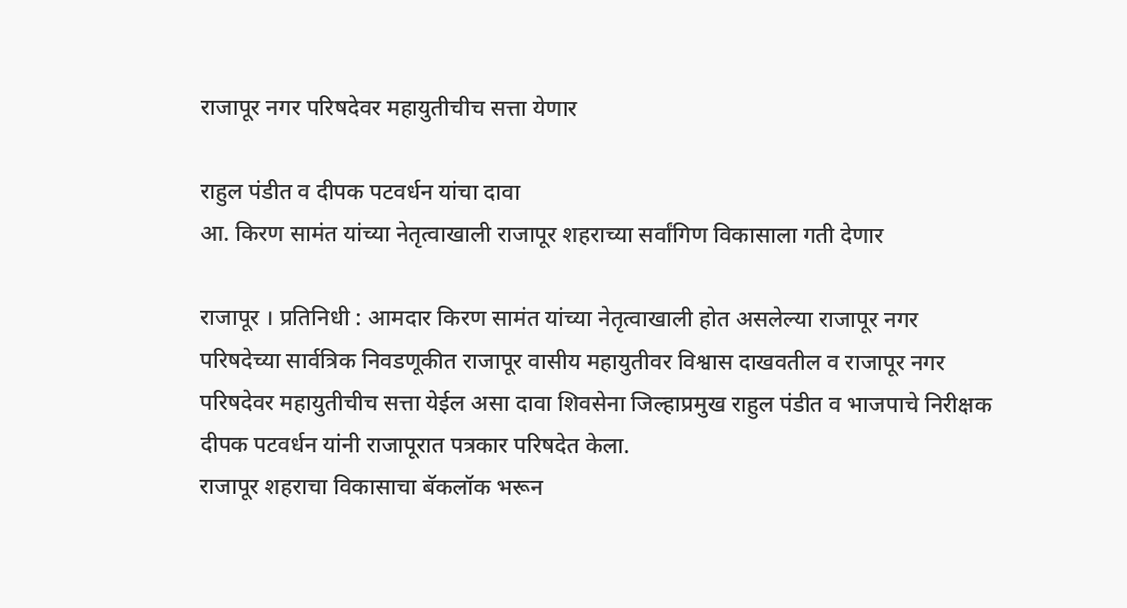राजापूर नगर परिषदेवर महायुतीचीच सत्ता येणार

राहुल पंडीत व दीपक पटवर्धन यांचा दावा
आ. किरण सामंत यांच्या नेतृत्वाखाली राजापूर शहराच्या सर्वांगिण विकासाला गती देणार

राजापूर । प्रतिनिधी : आमदार किरण सामंत यांच्या नेतृत्वाखाली होत असलेल्या राजापूर नगर परिषदेच्या सार्वत्रिक निवडणूकीत राजापूर वासीय महायुतीवर विश्वास दाखवतील व राजापूर नगर परिषदेवर महायुतीचीच सत्ता येईल असा दावा शिवसेना जिल्हाप्रमुख राहुल पंडीत व भाजपाचे निरीक्षक दीपक पटवर्धन यांनी राजापूरात पत्रकार परिषदेत केला.
राजापूर शहराचा विकासाचा बॅकलॉक भरून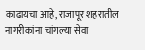काढायचा आहे, राजापूर शहरातील नागरीकांना चांगल्या सेवा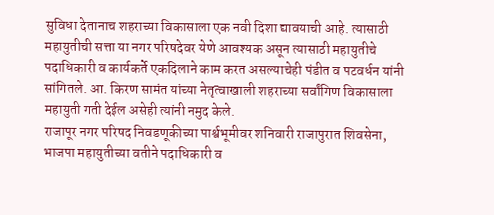सुविधा देतानाच शहराच्या विकासाला एक नवी दिशा द्यावयाची आहे. त्यासाठी महायुतीची सत्ता या नगर परिषदेवर येणे आवश्यक असून त्यासाठी महायुतीचे पदाधिकारी व कार्यकर्ते एकदिलाने काम करत असल्याचेही पंडीत व पटवर्धन यांनी सांगितले. आ. किरण सामंत यांच्या नेतृत्वाखाली शहराच्या सर्वांगिण विकासाला महायुती गती देईल असेही त्यांनी नमुद केले.
राजापूर नगर परिषद निवडणूकीच्या पार्श्वभूमीवर शनिवारी राजापुरात शिवसेना, भाजपा महायुतीच्या वतीने पदाधिकारी व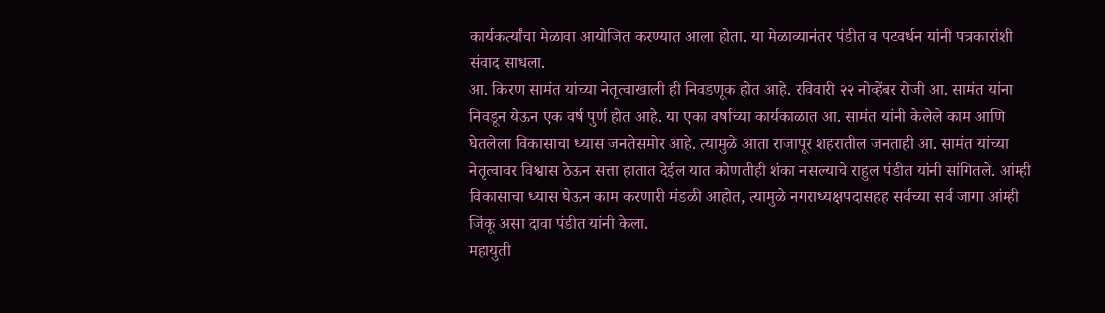कार्यकर्त्यांचा मेळावा आयोजित करण्यात आला होता. या मेळाव्यानंतर पंडीत व पटवर्धन यांनी पत्रकारांशी संवाद साधला.
आ. किरण सामंत यांच्या नेतृत्वाखाली ही निवडणूक होत आहे. रविवारी २२ नोव्हेंबर रोजी आ. सामंत यांना निवडून येऊन एक वर्ष पुर्ण होत आहे. या एका वर्षाच्या कार्यकाळात आ. सामंत यांनी केलेले काम आणि घेतलेला विकासाचा ध्यास जनतेसमोर आहे. त्यामुळे आता राजापूर शहरातील जनताही आ. सामंत यांच्या नेतृत्वावर विश्वास ठेऊन सत्ता हातात देईल यात कोणतीही शंका नसल्याचे राहुल पंडीत यांनी सांगितले. आंम्ही विकासाचा ध्यास घेऊन काम करणारी मंडळी आहोत, त्यामुळे नगराध्यक्षपदासहह सर्वच्या सर्व जागा आंम्ही जिंकू असा दावा पंडीत यांनी केला.
महायुती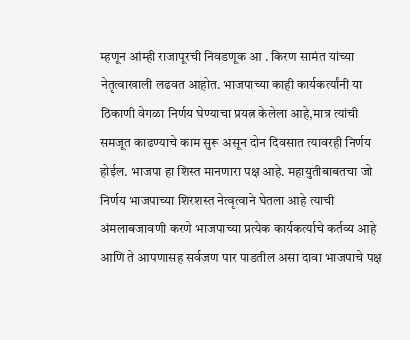म्हणून आंम्ही राजापूरची निवडणूक आ . किरण सामंत यांच्या नेतृत्वाखाली लढवत आहोत. भाजपाच्या काही कार्यकर्त्यांनी या ठिकाणी वेगळा निर्णय घेण्याचा प्रयत्न केलेला आहे,मात्र त्यांची समजूत काढण्याचे काम सुरू असून दोन दिवसात त्यावरही निर्णय होईल. भाजपा हा शिस्त मानणारा पक्ष आहे. महायुतीबाबतचा जो निर्णय भाजपाच्या शिरशस्त नेत्वृत्वाने घेतला आहे त्याची अंमलाबजावणी करणे भाजपाच्या प्रत्येक कार्यकर्त्याचे कर्तव्य आहे आणि ते आपणासह सर्वजण पार पाडतील असा दावा भाजपाचे पक्ष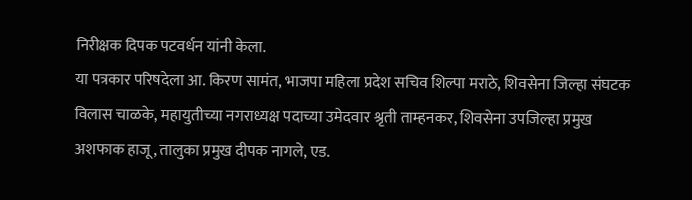निरीक्षक दिपक पटवर्धन यांनी केला.
या पत्रकार परिषदेला आ. किरण सामंत, भाजपा महिला प्रदेश सचिव शिल्पा मराठे, शिवसेना जिल्हा संघटक विलास चाळके, महायुतीच्या नगराध्यक्ष पदाच्या उमेदवार श्रृती ताम्हनकर, शिवसेना उपजिल्हा प्रमुख अशफाक हाजू, तालुका प्रमुख दीपक नागले, एड.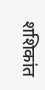शशिकांत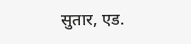सुतार, एड.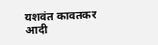यशवंत कावतकर आदी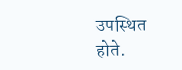उपस्थित होते.